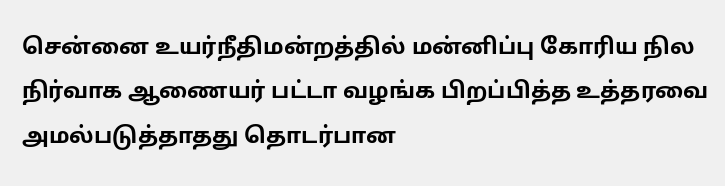சென்னை உயர்நீதிமன்றத்தில் மன்னிப்பு கோரிய நில நிர்வாக ஆணையர் பட்டா வழங்க பிறப்பித்த உத்தரவை அமல்படுத்தாதது தொடர்பான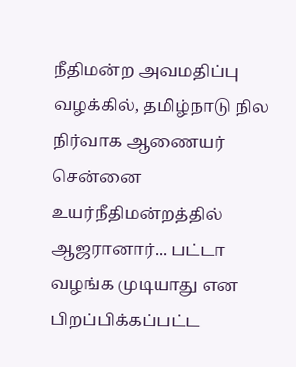நீதிமன்ற அவமதிப்பு வழக்கில், தமிழ்நாடு நில நிர்வாக ஆணையர் சென்னை உயர்நீதிமன்றத்தில் ஆஜரானார்... பட்டா வழங்க முடியாது என பிறப்பிக்கப்பட்ட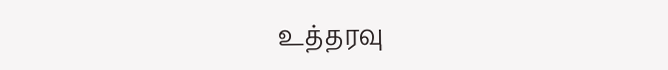உத்தரவு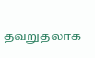தவறுதலாக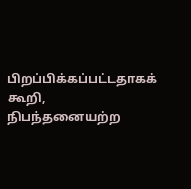பிறப்பிக்கப்பட்டதாகக் கூறி, நிபந்தனையற்ற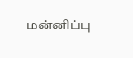மன்னிப்பு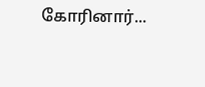கோரினார்...